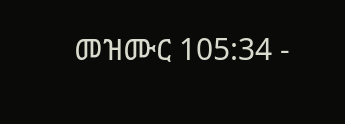መዝሙር 105:34 -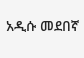አዲሱ መደበኛ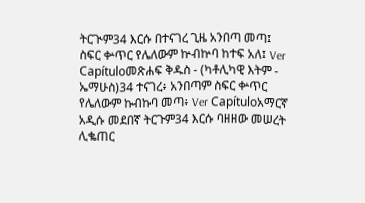ትርጒም34 እርሱ በተናገረ ጊዜ አንበጣ መጣ፤ ስፍር ቍጥር የሌለውም ኵብኵባ ከተፍ አለ፤ Ver Capítuloመጽሐፍ ቅዱስ - (ካቶሊካዊ እትም - ኤማሁስ)34 ተናገረ፥ አንበጣም ስፍር ቍጥር የሌለውም ኩብኩባ መጣ፥ Ver Capítuloአማርኛ አዲሱ መደበኛ ትርጉም34 እርሱ ባዘዘው መሠረት ሊቈጠር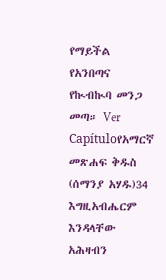የማይችል የአንበጣና የኲብኲባ መንጋ መጣ። Ver Capítuloየአማርኛ መጽሐፍ ቅዱስ (ሰማንያ አሃዱ)34 እግዚአብሔርም እንዳላቸው አሕዛብን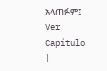አላጠፉም፤ Ver Capítulo |